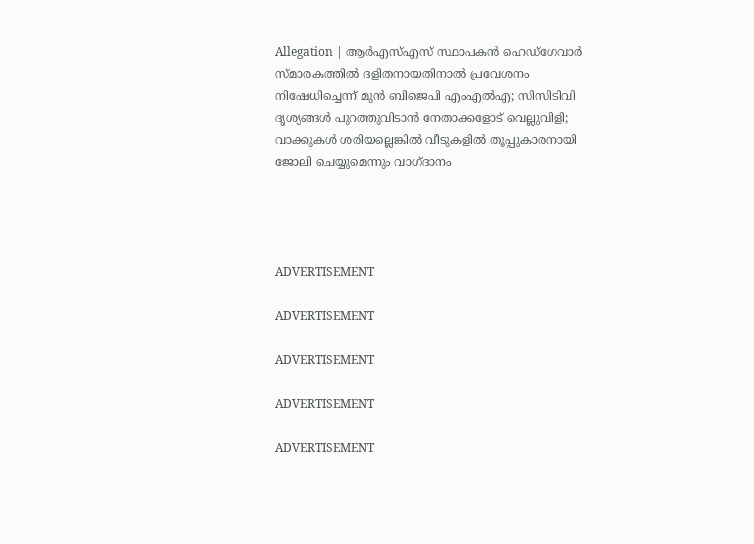Allegation | ആർഎസ്എസ് സ്ഥാപകൻ ഹെഡ്‌ഗേവാർ സ്മാരകത്തിൽ ദളിതനായതിനാൽ പ്രവേശനം നിഷേധിച്ചെന്ന് മുൻ ബിജെപി എംഎൽഎ; സിസിടിവി ദൃശ്യങ്ങൾ പുറത്തുവിടാൻ നേതാക്കളോട് വെല്ലുവിളി; വാക്കുകൾ ശരിയല്ലെങ്കിൽ വീടുകളിൽ തൂപ്പുകാരനായി ജോലി ചെയ്യുമെന്നും വാഗ്ദാനം




ADVERTISEMENT

ADVERTISEMENT

ADVERTISEMENT

ADVERTISEMENT

ADVERTISEMENT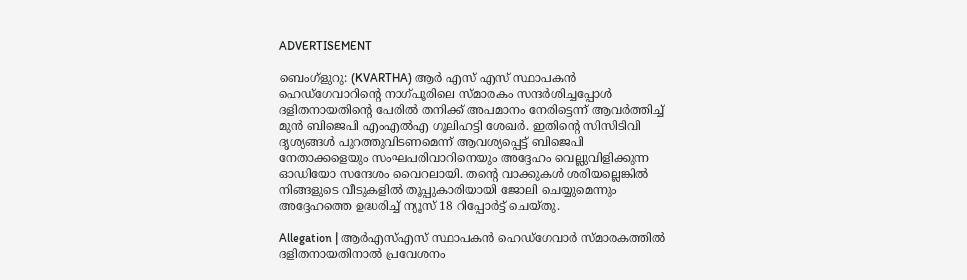ADVERTISEMENT

ബെംഗ്ളുറു: (KVARTHA) ആർ എസ് എസ് സ്ഥാപകൻ ഹെഡ്‌ഗേവാറിന്റെ നാഗ്പൂരിലെ സ്മാരകം സന്ദർശിച്ചപ്പോൾ ദളിതനായതിന്റെ പേരിൽ തനിക്ക് അപമാനം നേരിട്ടെന്ന് ആവർത്തിച്ച് മുൻ ബിജെപി എംഎൽഎ ഗൂലിഹട്ടി ശേഖർ. ഇതിന്റെ സിസിടിവി ദൃശ്യങ്ങൾ പുറത്തുവിടണമെന്ന് ആവശ്യപ്പെട്ട് ബിജെപി നേതാക്കളെയും സംഘപരിവാറിനെയും അദ്ദേഹം വെല്ലുവിളിക്കുന്ന ഓഡിയോ സന്ദേശം വൈറലായി. തന്റെ വാക്കുകൾ ശരിയല്ലെങ്കിൽ നിങ്ങളുടെ വീടുകളിൽ തൂപ്പുകാരിയായി ജോലി ചെയ്യുമെന്നും അദ്ദേഹത്തെ ഉദ്ധരിച്ച് ന്യൂസ് 18 റിപ്പോർട്ട് ചെയ്തു.

Allegation | ആർഎസ്എസ് സ്ഥാപകൻ ഹെഡ്‌ഗേവാർ സ്മാരകത്തിൽ ദളിതനായതിനാൽ പ്രവേശനം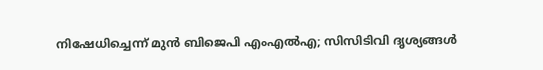നിഷേധിച്ചെന്ന് മുൻ ബിജെപി എംഎൽഎ; സിസിടിവി ദൃശ്യങ്ങൾ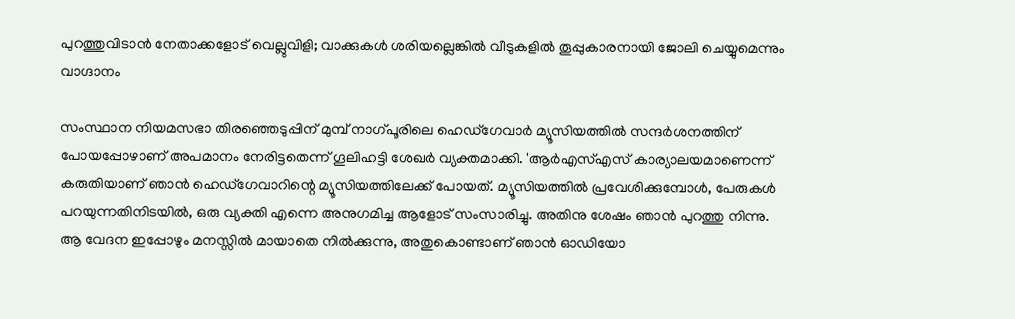പുറത്തുവിടാൻ നേതാക്കളോട് വെല്ലുവിളി; വാക്കുകൾ ശരിയല്ലെങ്കിൽ വീടുകളിൽ തൂപ്പുകാരനായി ജോലി ചെയ്യുമെന്നും വാഗ്ദാനം

സംസ്ഥാന നിയമസഭാ തിരഞ്ഞെടുപ്പിന് മുമ്പ് നാഗ്പൂരിലെ ഹെഡ്ഗേവാർ മ്യൂസിയത്തിൽ സന്ദർശനത്തിന് പോയപ്പോഴാണ് അപമാനം നേരിട്ടതെന്ന് ഗൂലിഹട്ടി ശേഖർ വ്യക്തമാക്കി. 'ആർഎസ്എസ് കാര്യാലയമാണെന്ന് കരുതിയാണ് ഞാൻ ഹെഡ്ഗേവാറിന്റെ മ്യൂസിയത്തിലേക്ക് പോയത്. മ്യൂസിയത്തിൽ പ്രവേശിക്കുമ്പോൾ, പേരുകൾ പറയുന്നതിനിടയിൽ, ഒരു വ്യക്തി എന്നെ അനുഗമിച്ച ആളോട് സംസാരിച്ചു. അതിനു ശേഷം ഞാൻ പുറത്തു നിന്നു. ആ വേദന ഇപ്പോഴും മനസ്സിൽ മായാതെ നിൽക്കുന്നു, അതുകൊണ്ടാണ് ഞാൻ ഓഡിയോ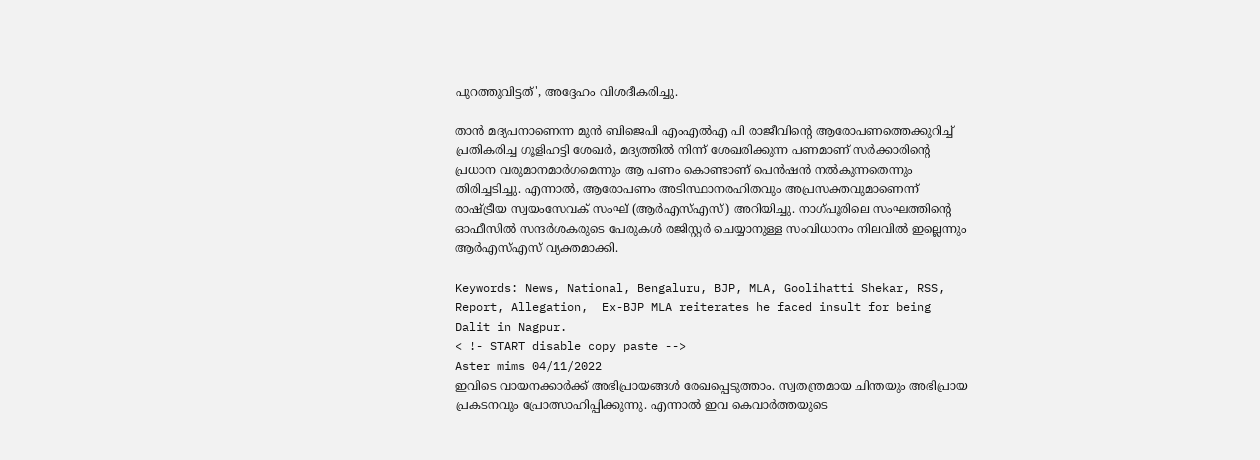പുറത്തുവിട്ടത്', അദ്ദേഹം വിശദീകരിച്ചു.

താൻ മദ്യപനാണെന്ന മുൻ ബിജെപി എംഎൽഎ പി രാജീവിന്റെ ആരോപണത്തെക്കുറിച്ച് പ്രതികരിച്ച ഗൂളിഹട്ടി ശേഖർ, മദ്യത്തിൽ നിന്ന് ശേഖരിക്കുന്ന പണമാണ് സർക്കാരിന്റെ പ്രധാന വരുമാനമാർഗമെന്നും ആ പണം കൊണ്ടാണ് പെൻഷൻ നൽകുന്നതെന്നും തിരിച്ചടിച്ചു. എന്നാൽ, ആരോപണം അടിസ്ഥാനരഹിതവും അപ്രസക്തവുമാണെന്ന് രാഷ്ട്രീയ സ്വയംസേവക് സംഘ് (ആർഎസ്എസ്) അറിയിച്ചു. നാഗ്പൂരിലെ സംഘത്തിന്റെ ഓഫീസിൽ സന്ദർശകരുടെ പേരുകൾ രജിസ്റ്റർ ചെയ്യാനുള്ള സംവിധാനം നിലവിൽ ഇല്ലെന്നും ആർഎസ്എസ് വ്യക്തമാക്കി.

Keywords: News, National, Bengaluru, BJP, MLA, Goolihatti Shekar, RSS, Report, Allegation,  Ex-BJP MLA reiterates he faced insult for being Dalit in Nagpur.
< !- START disable copy paste -->
Aster mims 04/11/2022
ഇവിടെ വായനക്കാർക്ക് അഭിപ്രായങ്ങൾ രേഖപ്പെടുത്താം. സ്വതന്ത്രമായ ചിന്തയും അഭിപ്രായ പ്രകടനവും പ്രോത്സാഹിപ്പിക്കുന്നു. എന്നാൽ ഇവ കെവാർത്തയുടെ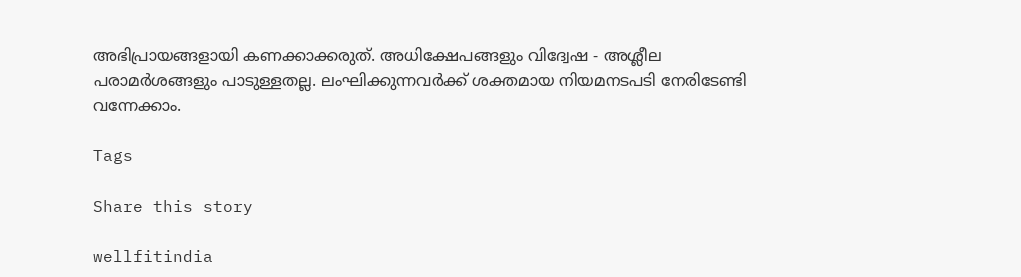അഭിപ്രായങ്ങളായി കണക്കാക്കരുത്. അധിക്ഷേപങ്ങളും വിദ്വേഷ - അശ്ലീല പരാമർശങ്ങളും പാടുള്ളതല്ല. ലംഘിക്കുന്നവർക്ക് ശക്തമായ നിയമനടപടി നേരിടേണ്ടി വന്നേക്കാം.

Tags

Share this story

wellfitindia